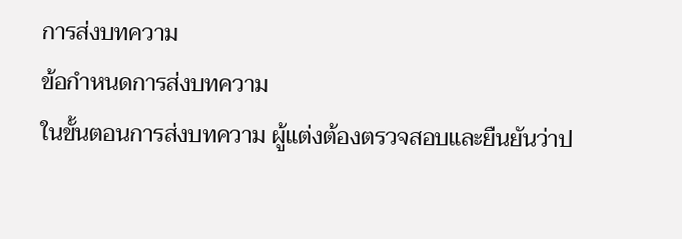การส่งบทความ
ข้อกำหนดการส่งบทความ
ในขั้นตอนการส่งบทความ ผู้แต่งต้องตรวจสอบและยืนยันว่าป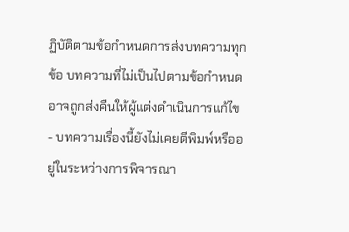ฏิบัติตามข้อกำหนดการส่งบทความทุกข้อ บทความที่ไม่เป็นไปตามข้อกำหนดอาจถูกส่งคืนให้ผู้แต่งดำเนินการแก้ไข
- บทความเรื่องนี้ยังไม่เคยตีพิมพ์หรืออยู่ในระหว่างการพิจารณา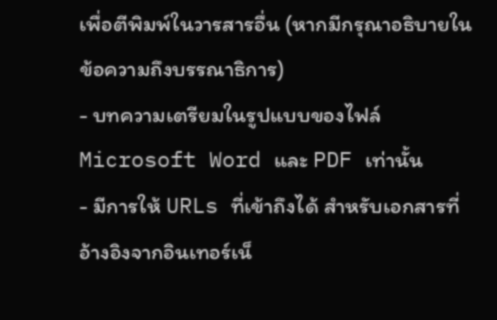เพื่อตีพิมพ์ในวารสารอื่น (หากมีกรุณาอธิบายในข้อความถึงบรรณาธิการ)
- บทความเตรียมในรูปแบบของไฟล์ Microsoft Word และ PDF เท่านั้น
- มีการให้ URLs ที่เข้าถึงได้ สำหรับเอกสารที่อ้างอิงจากอินเทอร์เน็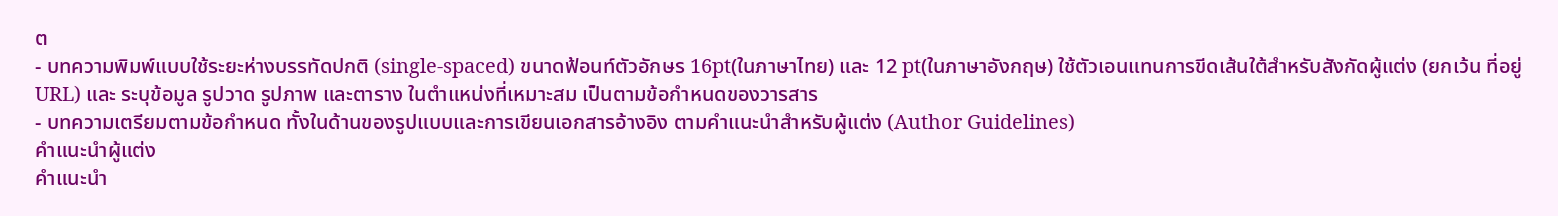ต
- บทความพิมพ์แบบใช้ระยะห่างบรรทัดปกติ (single-spaced) ขนาดฟ้อนท์ตัวอักษร 16pt(ในภาษาไทย) และ 12 pt(ในภาษาอังกฤษ) ใช้ตัวเอนแทนการขีดเส้นใต้สำหรับสังกัดผู้แต่ง (ยกเว้น ที่อยู่ URL) และ ระบุข้อมูล รูปวาด รูปภาพ และตาราง ในตำแหน่งที่เหมาะสม เป็นตามข้อกำหนดของวารสาร
- บทความเตรียมตามข้อกำหนด ทั้งในด้านของรูปแบบและการเขียนเอกสารอ้างอิง ตามคำแนะนำสำหรับผู้แต่ง (Author Guidelines)
คำแนะนำผู้แต่ง
คำแนะนำ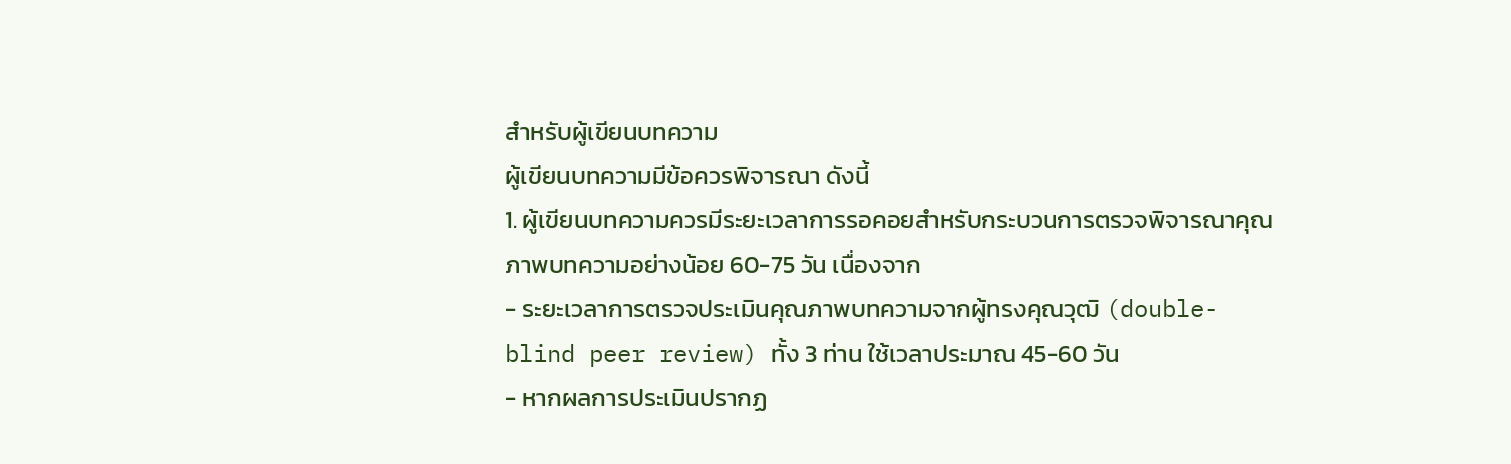สำหรับผู้เขียนบทความ
ผู้เขียนบทความมีข้อควรพิจารณา ดังนี้
1. ผู้เขียนบทความควรมีระยะเวลาการรอคอยสำหรับกระบวนการตรวจพิจารณาคุณภาพบทความอย่างน้อย 60-75 วัน เนื่องจาก
- ระยะเวลาการตรวจประเมินคุณภาพบทความจากผู้ทรงคุณวุฒิ (double-blind peer review) ทั้ง 3 ท่าน ใช้เวลาประมาณ 45-60 วัน
- หากผลการประเมินปรากฏ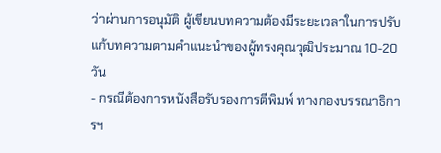ว่าผ่านการอนุมัติ ผู้เขียนบทความต้องมีระยะเวลาในการปรับแก้บทความตามคำแนะนำของผู้ทรงคุณวุฒิประมาณ 10-20 วัน
- กรณีต้องการหนังสือรับรองการตีพิมพ์ ทางกองบรรณาธิการฯ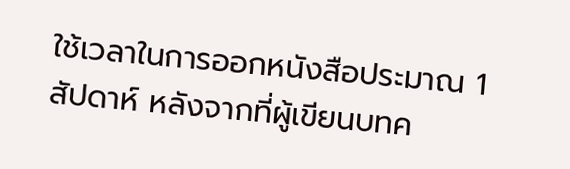ใช้เวลาในการออกหนังสือประมาณ 1 สัปดาห์ หลังจากที่ผู้เขียนบทค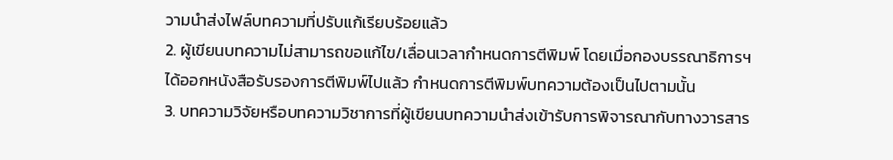วามนำส่งไฟล์บทความที่ปรับแก้เรียบร้อยแล้ว
2. ผู้เขียนบทความไม่สามารถขอแก้ไข/เลื่อนเวลากำหนดการตีพิมพ์ โดยเมื่อกองบรรณาธิการฯ ได้ออกหนังสือรับรองการตีพิมพ์ไปแล้ว กำหนดการตีพิมพ์บทความต้องเป็นไปตามนั้น
3. บทความวิจัยหรือบทความวิชาการที่ผู้เขียนบทความนำส่งเข้ารับการพิจารณากับทางวารสาร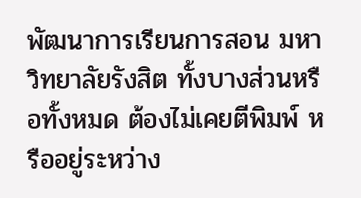พัฒนาการเรียนการสอน มหาวิทยาลัยรังสิต ทั้งบางส่วนหรือทั้งหมด ต้องไม่เคยตีพิมพ์ หรืออยู่ระหว่าง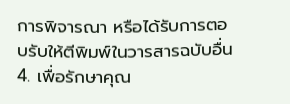การพิจารณา หรือได้รับการตอบรับให้ตีพิมพ์ในวารสารฉบับอื่น
4. เพื่อรักษาคุณ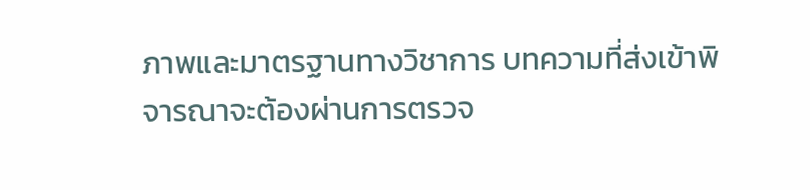ภาพและมาตรฐานทางวิชาการ บทความที่ส่งเข้าพิจารณาจะต้องผ่านการตรวจ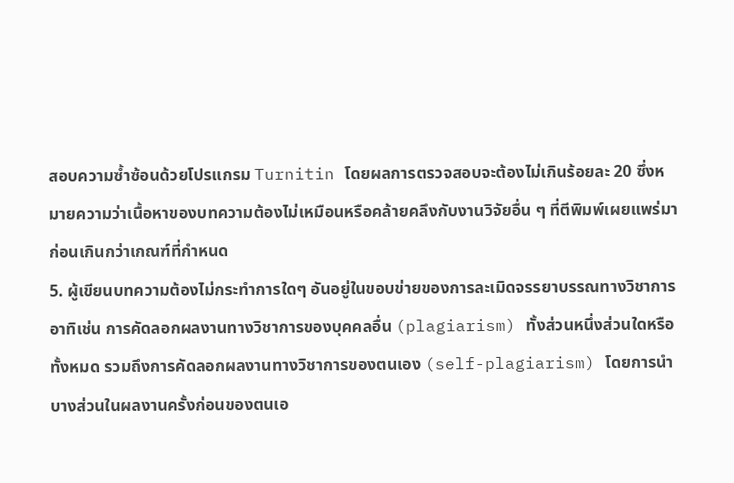สอบความซ้ำซ้อนด้วยโปรแกรม Turnitin โดยผลการตรวจสอบจะต้องไม่เกินร้อยละ 20 ซึ่งหมายความว่าเนื้อหาของบทความต้องไม่เหมือนหรือคล้ายคลึงกับงานวิจัยอื่น ๆ ที่ตีพิมพ์เผยแพร่มาก่อนเกินกว่าเกณฑ์ที่กำหนด
5. ผู้เขียนบทความต้องไม่กระทำการใดๆ อันอยู่ในขอบข่ายของการละเมิดจรรยาบรรณทางวิชาการ อาทิเช่น การคัดลอกผลงานทางวิชาการของบุคคลอื่น (plagiarism) ทั้งส่วนหนึ่งส่วนใดหรือทั้งหมด รวมถึงการคัดลอกผลงานทางวิชาการของตนเอง (self-plagiarism) โดยการนำบางส่วนในผลงานครั้งก่อนของตนเอ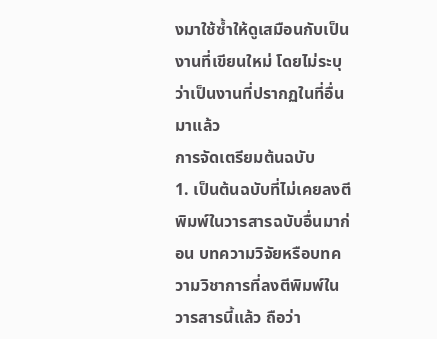งมาใช้ซ้ำให้ดูเสมือนกับเป็นงานที่เขียนใหม่ โดยไม่ระบุว่าเป็นงานที่ปรากฏในที่อื่นมาแล้ว
การจัดเตรียมต้นฉบับ
1. เป็นต้นฉบับที่ไม่เคยลงตีพิมพ์ในวารสารฉบับอื่นมาก่อน บทความวิจัยหรือบทความวิชาการที่ลงตีพิมพ์ในวารสารนี้แล้ว ถือว่า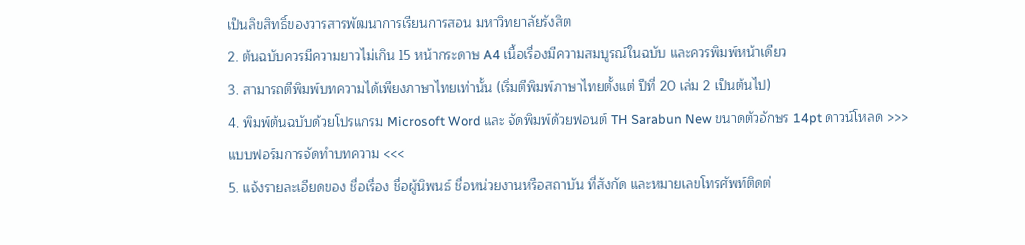เป็นลิขสิทธิ์ของวารสารพัฒนาการเรียนการสอน มหาวิทยาลัยรังสิต
2. ต้นฉบับควรมีความยาวไม่เกิน 15 หน้ากระดาษ A4 เนื้อเรื่องมีความสมบูรณ์ในฉบับ และควรพิมพ์หน้าเดียว
3. สามารถตีพิมพ์บทความได้เพียงภาษาไทยเท่านั้น (เริ่มตีพิมพ์ภาษาไทยตั้งแต่ ปีที่ 20 เล่ม 2 เป็นต้นไป)
4. พิมพ์ต้นฉบับด้วยโปรแกรม Microsoft Word และ จัดพิมพ์ด้วยฟอนต์ TH Sarabun New ขนาดตัวอักษร 14pt ดาวน์โหลด >>> แบบฟอร์มการจัดทำบทความ <<<
5. แจ้งรายละเอียดของ ชื่อเรื่อง ชื่อผู้นิพนธ์ ชื่อหน่วยงานหรือสถาบัน ที่สังกัด และหมายเลขโทรศัพท์ติดต่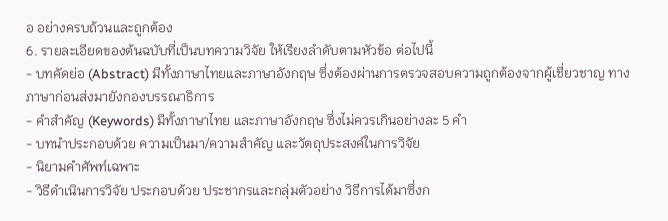อ อย่างครบถ้วนและถูกต้อง
6. รายละเอียดของต้นฉบับที่เป็นบทความวิจัย ให้เรียงลำดับตามหัวข้อ ต่อไปนี้
- บทคัดย่อ (Abstract) มีทั้งภาษาไทยและภาษาอังกฤษ ซึ่งต้องผ่านการตรวจสอบความถูกต้องจากผู้เชี่ยวชาญ ทางภาษาก่อนส่งมายังกองบรรณาธิการ
- คำสำคัญ (Keywords) มีทั้งภาษาไทย และภาษาอังกฤษ ซึ่งไม่ควรเกินอย่างละ 5 คำ
- บทนำประกอบด้วย ความเป็นมา/ความสำคัญ และวัตถุประสงค์ในการวิจัย
- นิยามคำศัพท์เฉพาะ
- วิธีดำเนินการวิจัย ประกอบด้วย ประชากรและกลุ่มตัวอย่าง วิธีการได้มาซึ่งก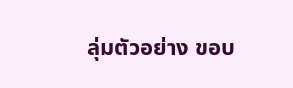ลุ่มตัวอย่าง ขอบ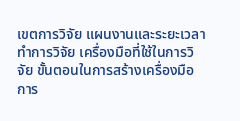เขตการวิจัย แผนงานและระยะเวลาทำการวิจัย เครื่องมือที่ใช้ในการวิจัย ขั้นตอนในการสร้างเครื่องมือ การ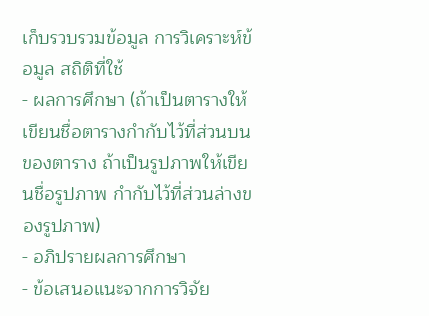เก็บรวบรวมข้อมูล การวิเคราะห์ข้อมูล สถิติที่ใช้
- ผลการศึกษา (ถ้าเป็นตารางให้เขียนชื่อตารางกำกับไว้ที่ส่วนบนของตาราง ถ้าเป็นรูปภาพให้เขียนชื่อรูปภาพ กำกับไว้ที่ส่วนล่างของรูปภาพ)
- อภิปรายผลการศึกษา
- ข้อเสนอแนะจากการวิจัย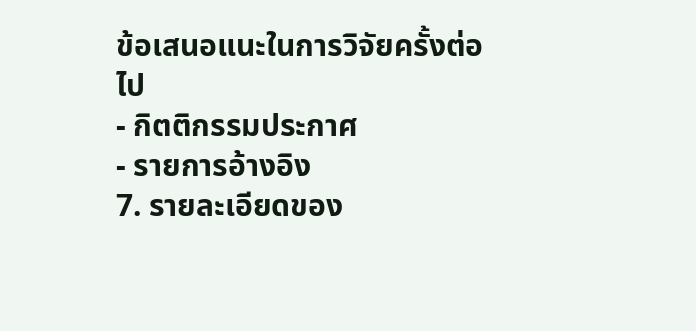ข้อเสนอแนะในการวิจัยครั้งต่อไป
- กิตติกรรมประกาศ
- รายการอ้างอิง
7. รายละเอียดของ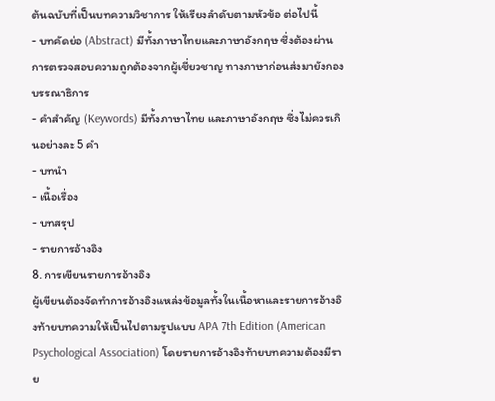ต้นฉบับที่เป็นบทความวิชาการ ให้เรียงลำดับตามหัวข้อ ต่อไปนี้
- บทคัดย่อ (Abstract) มีทั้งภาษาไทยและภาษาอังกฤษ ซึ่งต้องผ่านการตรวจสอบความถูกต้องจากผู้เชี่ยวชาญ ทางภาษาก่อนส่งมายังกองบรรณาธิการ
- คำสำคัญ (Keywords) มีทั้งภาษาไทย และภาษาอังกฤษ ซึ่งไม่ควรเกินอย่างละ 5 คำ
- บทนำ
- เนื้อเรื่อง
- บทสรุป
- รายการอ้างอิง
8. การเขียนรายการอ้างอิง
ผู้เขียนต้องจัดทำการอ้างอิงแหล่งข้อมูลทั้งในเนื้อหาและรายการอ้างอิงท้ายบทความให้เป็นไปตามรูปแบบ APA 7th Edition (American Psychological Association) โดยรายการอ้างอิงท้ายบทความต้องมีราย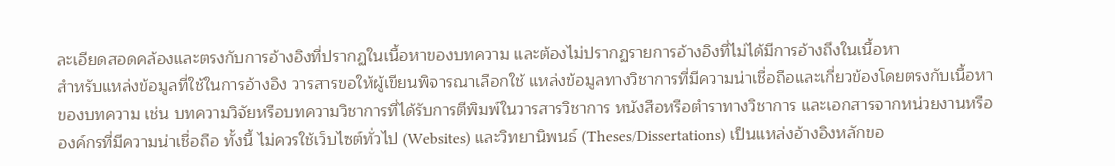ละเอียดสอดคล้องและตรงกับการอ้างอิงที่ปรากฏในเนื้อหาของบทความ และต้องไม่ปรากฏรายการอ้างอิงที่ไม่ได้มีการอ้างถึงในเนื้อหา
สำหรับแหล่งข้อมูลที่ใช้ในการอ้างอิง วารสารขอให้ผู้เขียนพิจารณาเลือกใช้ แหล่งข้อมูลทางวิชาการที่มีความน่าเชื่อถือและเกี่ยวข้องโดยตรงกับเนื้อหาของบทความ เช่น บทความวิจัยหรือบทความวิชาการที่ได้รับการตีพิมพ์ในวารสารวิชาการ หนังสือหรือตำราทางวิชาการ และเอกสารจากหน่วยงานหรือองค์กรที่มีความน่าเชื่อถือ ทั้งนี้ ไม่ควรใช้เว็บไซต์ทั่วไป (Websites) และวิทยานิพนธ์ (Theses/Dissertations) เป็นแหล่งอ้างอิงหลักขอ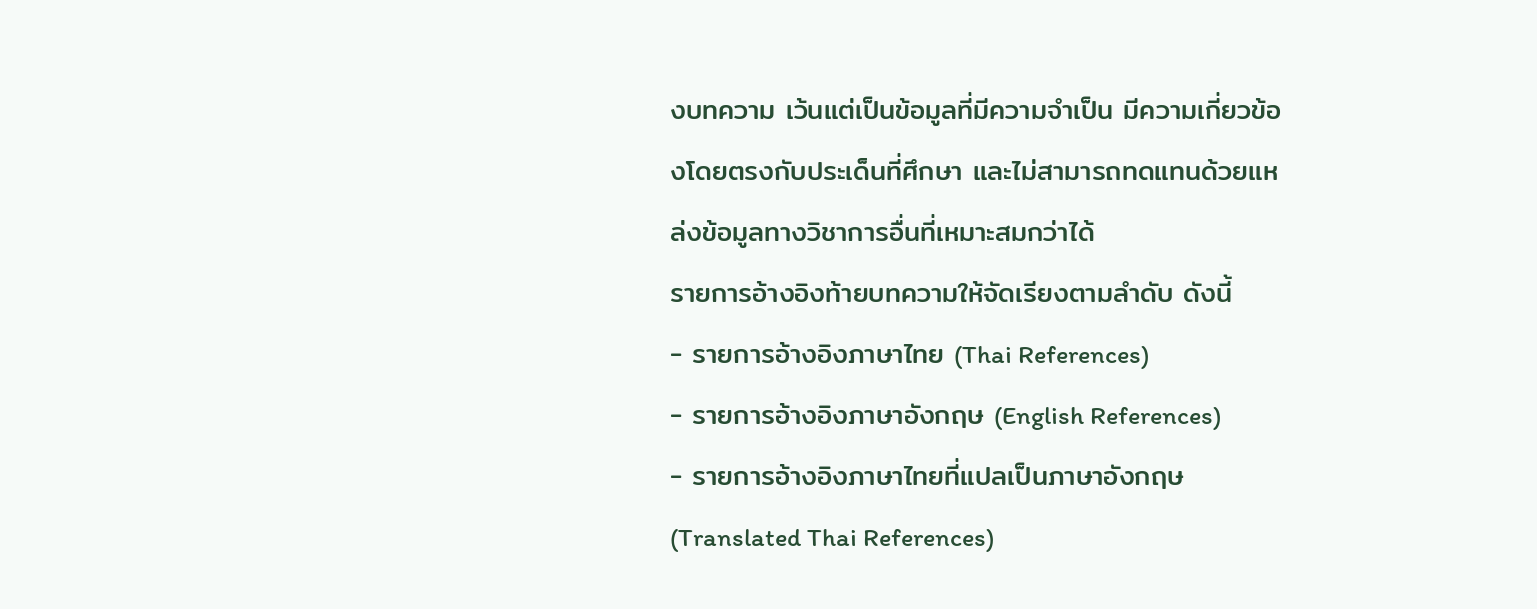งบทความ เว้นแต่เป็นข้อมูลที่มีความจำเป็น มีความเกี่ยวข้องโดยตรงกับประเด็นที่ศึกษา และไม่สามารถทดแทนด้วยแหล่งข้อมูลทางวิชาการอื่นที่เหมาะสมกว่าได้
รายการอ้างอิงท้ายบทความให้จัดเรียงตามลำดับ ดังนี้
- รายการอ้างอิงภาษาไทย (Thai References)
- รายการอ้างอิงภาษาอังกฤษ (English References)
- รายการอ้างอิงภาษาไทยที่แปลเป็นภาษาอังกฤษ (Translated Thai References)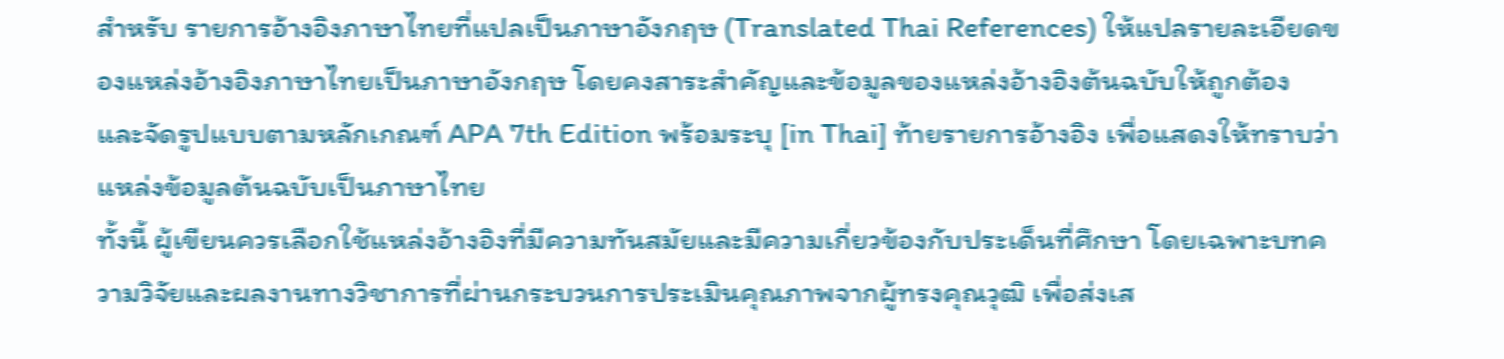สำหรับ รายการอ้างอิงภาษาไทยที่แปลเป็นภาษาอังกฤษ (Translated Thai References) ให้แปลรายละเอียดของแหล่งอ้างอิงภาษาไทยเป็นภาษาอังกฤษ โดยคงสาระสำคัญและข้อมูลของแหล่งอ้างอิงต้นฉบับให้ถูกต้อง และจัดรูปแบบตามหลักเกณฑ์ APA 7th Edition พร้อมระบุ [in Thai] ท้ายรายการอ้างอิง เพื่อแสดงให้ทราบว่าแหล่งข้อมูลต้นฉบับเป็นภาษาไทย
ทั้งนี้ ผู้เขียนควรเลือกใช้แหล่งอ้างอิงที่มีความทันสมัยและมีความเกี่ยวข้องกับประเด็นที่ศึกษา โดยเฉพาะบทความวิจัยและผลงานทางวิชาการที่ผ่านกระบวนการประเมินคุณภาพจากผู้ทรงคุณวุฒิ เพื่อส่งเส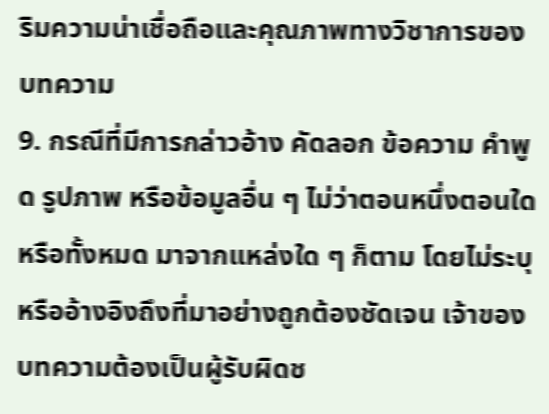ริมความน่าเชื่อถือและคุณภาพทางวิชาการของบทความ
9. กรณีที่มีการกล่าวอ้าง คัดลอก ข้อความ คำพูด รูปภาพ หรือข้อมูลอื่น ๆ ไม่ว่าตอนหนึ่งตอนใดหรือทั้งหมด มาจากแหล่งใด ๆ ก็ตาม โดยไม่ระบุหรืออ้างอิงถึงที่มาอย่างถูกต้องชัดเจน เจ้าของบทความต้องเป็นผู้รับผิดช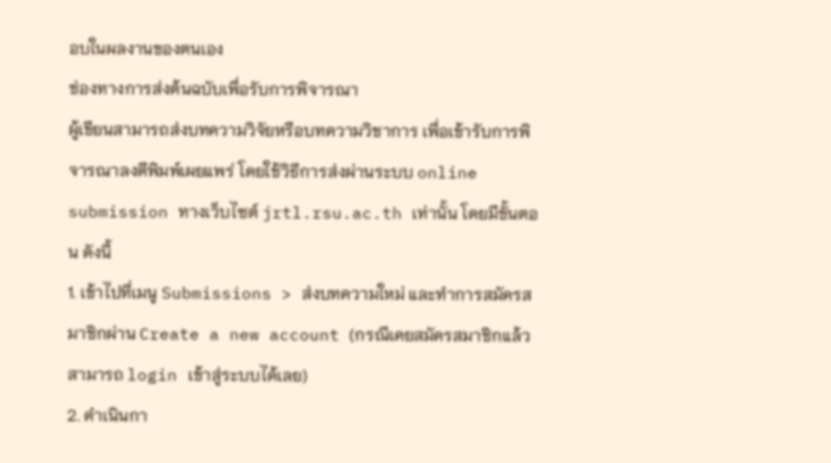อบในผลงานของตนเอง
ช่องทางการส่งต้นฉบับเพื่อรับการพิจารณา
ผู้เขียนสามารถส่งบทความวิจัยหรือบทความวิชาการ เพื่อเข้ารับการพิจารณาลงตีพิมพ์เผยแพร่ โดยใช้วิธีการส่งผ่านระบบ online submission ทางเว็บไซต์ jrtl.rsu.ac.th เท่านั้น โดยมีขั้นตอน ดังนี้
1. เข้าไปที่เมนู Submissions > ส่งบทความใหม่ และทำการสมัครสมาชิกผ่าน Create a new account (กรณีเคยสมัครสมาชิกแล้ว สามารถ login เข้าสู่ระบบได้เลย)
2. ดำเนินกา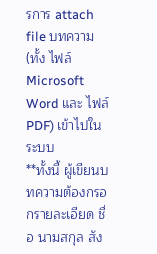รการ attach file บทความ (ทั้ง ไฟล์ Microsoft Word และ ไฟล์ PDF) เข้าไปในระบบ
**ทั้งนี้ ผู้เขียนบทความต้องกรอกรายละเอียด ชื่อ นามสกุล สัง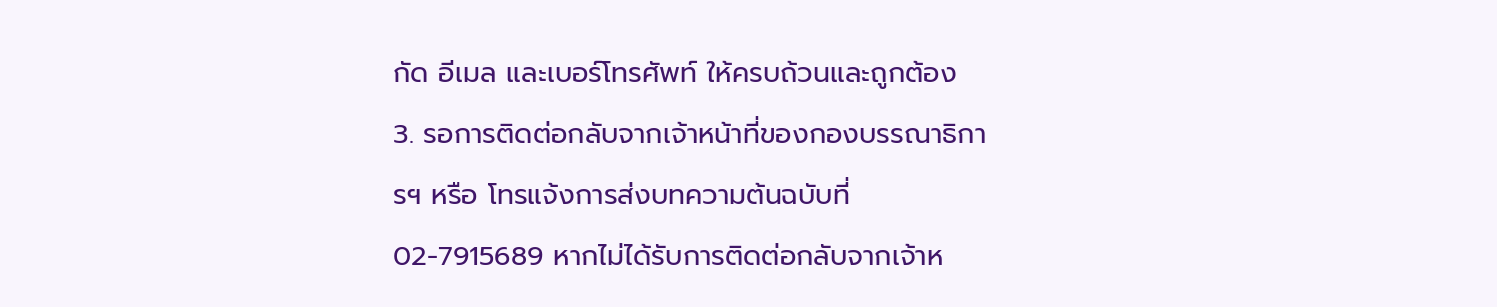กัด อีเมล และเบอร์โทรศัพท์ ให้ครบถ้วนและถูกต้อง
3. รอการติดต่อกลับจากเจ้าหน้าที่ของกองบรรณาธิการฯ หรือ โทรแจ้งการส่งบทความต้นฉบับที่ 02-7915689 หากไม่ได้รับการติดต่อกลับจากเจ้าห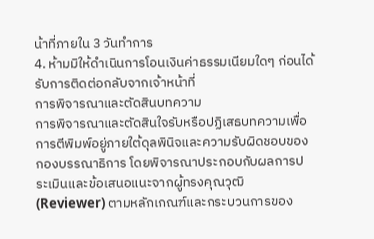น้าที่ภายใน 3 วันทำการ
4. ห้ามมิให้ดำเนินการโอนเงินค่าธรรมเนียมใดๆ ก่อนได้รับการติดต่อกลับจากเจ้าหน้าที่
การพิจารณาและตัดสินบทความ
การพิจารณาและตัดสินใจรับหรือปฏิเสธบทความเพื่อการตีพิมพ์อยู่ภายใต้ดุลพินิจและความรับผิดชอบของกองบรรณาธิการ โดยพิจารณาประกอบกับผลการประเมินและข้อเสนอแนะจากผู้ทรงคุณวุฒิ (Reviewer) ตามหลักเกณฑ์และกระบวนการของ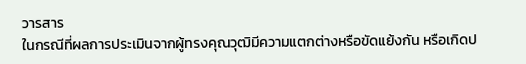วารสาร
ในกรณีที่ผลการประเมินจากผู้ทรงคุณวุฒิมีความแตกต่างหรือขัดแย้งกัน หรือเกิดป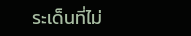ระเด็นที่ไม่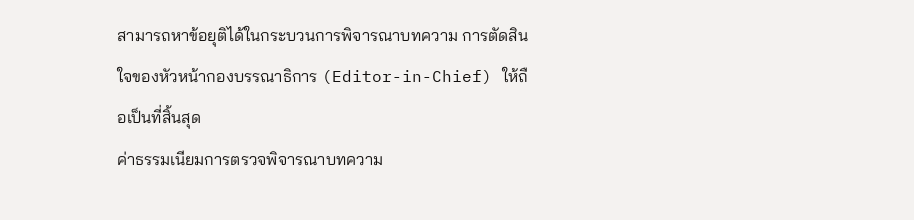สามารถหาข้อยุติได้ในกระบวนการพิจารณาบทความ การตัดสินใจของหัวหน้ากองบรรณาธิการ (Editor-in-Chief) ให้ถือเป็นที่สิ้นสุด
ค่าธรรมเนียมการตรวจพิจารณาบทความ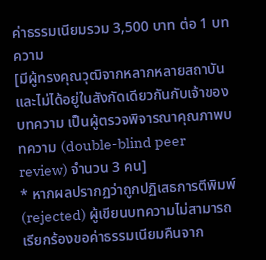ค่าธรรมเนียมรวม 3,500 บาท ต่อ 1 บทความ
[มีผู้ทรงคุณวุฒิจากหลากหลายสถาบันและไม่ได้อยู่ในสังกัดเดียวกันกับเจ้าของบทความ เป็นผู้ตรวจพิจารณาคุณภาพบทความ (double-blind peer review) จำนวน 3 คน]
* หากผลปรากฏว่าถูกปฏิเสธการตีพิมพ์ (rejected) ผู้เขียนบทความไม่สามารถเรียกร้องขอค่าธรรมเนียมคืนจาก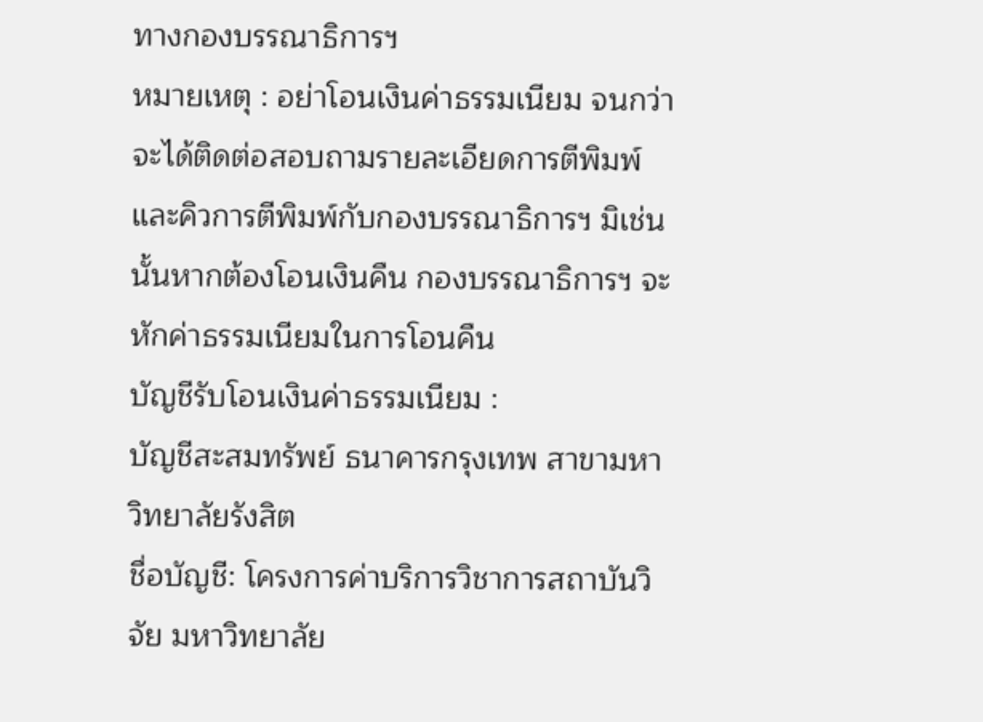ทางกองบรรณาธิการฯ
หมายเหตุ : อย่าโอนเงินค่าธรรมเนียม จนกว่าจะได้ติดต่อสอบถามรายละเอียดการตีพิมพ์และคิวการตีพิมพ์กับกองบรรณาธิการฯ มิเช่นนั้นหากต้องโอนเงินคืน กองบรรณาธิการฯ จะหักค่าธรรมเนียมในการโอนคืน
บัญชีรับโอนเงินค่าธรรมเนียม :
บัญชีสะสมทรัพย์ ธนาคารกรุงเทพ สาขามหาวิทยาลัยรังสิต
ชื่อบัญชี: โครงการค่าบริการวิชาการสถาบันวิจัย มหาวิทยาลัย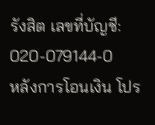รังสิต เลขที่บัญชี: 020-079144-0
หลังการโอนเงิน โปร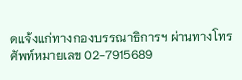ดแจ้งแก่ทางกองบรรณาธิการฯ ผ่านทางโทรศัพท์หมายเลข 02-7915689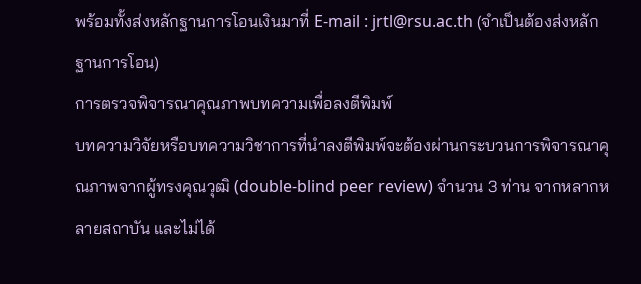พร้อมทั้งส่งหลักฐานการโอนเงินมาที่ E-mail : jrtl@rsu.ac.th (จำเป็นต้องส่งหลักฐานการโอน)
การตรวจพิจารณาคุณภาพบทความเพื่อลงตีพิมพ์
บทความวิจัยหรือบทความวิชาการที่นำลงตีพิมพ์จะต้องผ่านกระบวนการพิจารณาคุณภาพจากผู้ทรงคุณวุฒิ (double-blind peer review) จำนวน 3 ท่าน จากหลากหลายสถาบัน และไม่ได้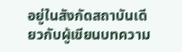อยู่ในสังกัดสถาบันเดียวกับผู้เขียนบทความ